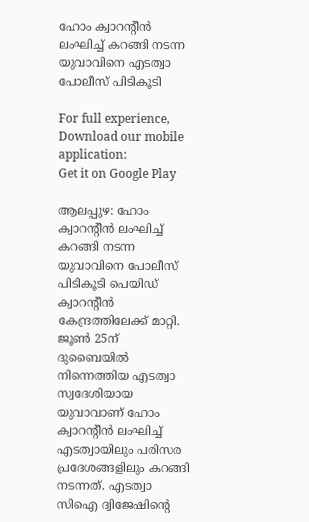ഹോം ക്വാറന്റീന്‍ ലംഘിച്ച്‌ കറങ്ങി നടന്ന യുവാവിനെ എടത്വാ പോലീസ് പിടികൂടി

For full experience, Download our mobile application:
Get it on Google Play

ആലപ്പുഴ: ഹോം ക്വാറന്റീന്‍ ലംഘിച്ച്‌ കറങ്ങി നടന്ന യുവാവിനെ പോലീസ് പിടികൂടി പെയിഡ് ക്വാറന്റീന്‍ കേന്ദ്രത്തിലേക്ക് മാറ്റി. ജൂണ്‍ 25ന് ദുബൈയില്‍ നിന്നെത്തിയ എടത്വാ സ്വദേശിയായ യുവാവാണ് ഹോം ക്വാറന്റീന്‍ ലംഘിച്ച്‌ എടത്വായിലും പരിസര പ്രദേശങ്ങളിലും കറങ്ങി നടന്നത്. എടത്വാ സിഐ ദ്വിജേഷിന്റെ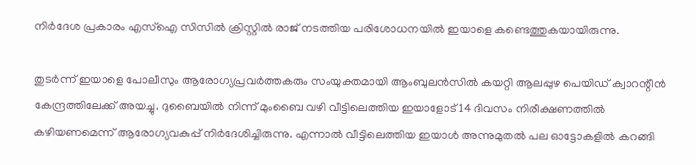നിര്‍ദേശ പ്രകാരം എസ്‌ഐ സിസില്‍ ക്രിസ്റ്റില്‍ രാജ് നടത്തിയ പരിശോധനയില്‍ ഇയാളെ കണ്ടെത്തുകയായിരുന്നു.

തുടര്‍ന്ന് ഇയാളെ പോലീസും ആരോഗ്യപ്രവര്‍ത്തകരും സംയുക്തമായി ആംബുലന്‍സില്‍ കയറ്റി ആലപ്പുഴ പെയിഡ് ക്വാറന്റീന്‍ കേന്ദ്രത്തിലേക്ക് അയച്ചു. ദുബൈയില്‍ നിന്ന് മുംബൈ വഴി വീട്ടിലെത്തിയ ഇയാളോട് 14 ദിവസം നിരീക്ഷണത്തില്‍ കഴിയണമെന്ന് ആരോഗ്യവകുപ്പ് നിര്‍ദേശിച്ചിരുന്നു. എന്നാല്‍ വീട്ടിലെത്തിയ ഇയാള്‍ അന്നുമുതല്‍ പല ഓട്ടോകളില്‍ കറങ്ങി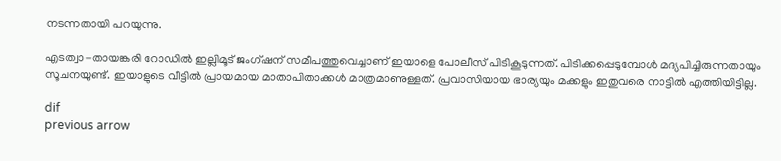നടന്നതായി പറയുന്നു.

എടത്വാ-തായങ്കരി റോഡില്‍ ഇല്ലിമൂട് ജംഗ്ഷന് സമീപത്തുവെച്ചാണ് ഇയാളെ പോലീസ് പിടികൂടുന്നത്. പിടിക്കപ്പെടുമ്പോള്‍ മദ്യപിച്ചിരുന്നതായും സൂചനയുണ്ട്. ഇയാളുടെ വീട്ടില്‍ പ്രായമായ മാതാപിതാക്കള്‍ മാത്രമാണുള്ളത്. പ്രവാസിയായ ഭാര്യയും മക്കളും ഇതുവരെ നാട്ടില്‍ എത്തിയിട്ടില്ല.

dif
previous arrow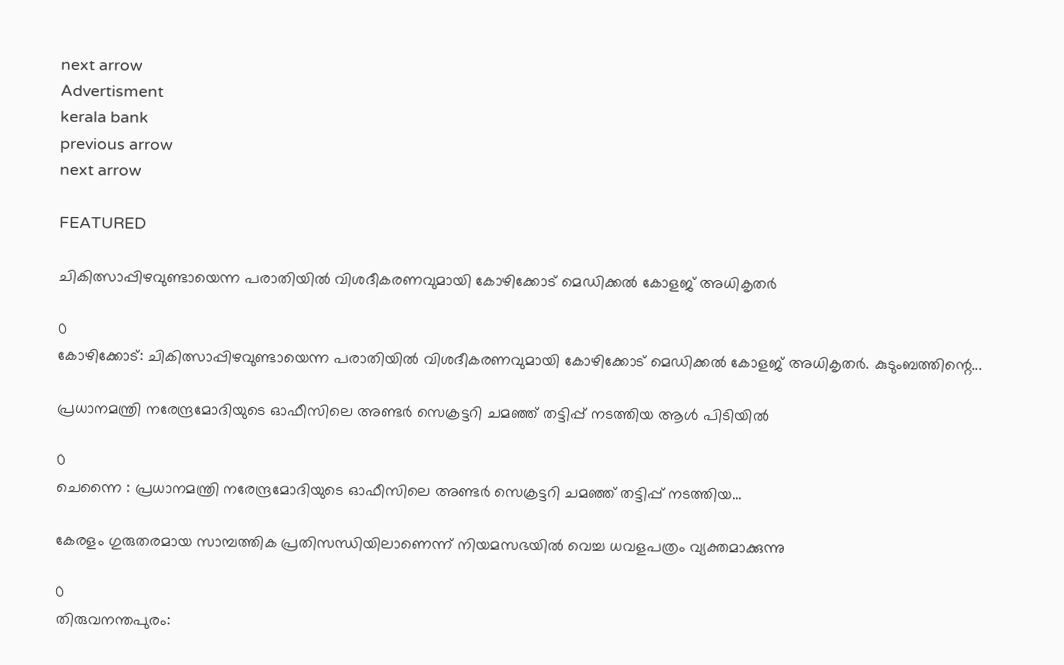next arrow
Advertisment
kerala bank
previous arrow
next arrow

FEATURED

ചികിത്സാപ്പിഴവുണ്ടായെന്ന പരാതിയിൽ വിശദീകരണവുമായി കോഴിക്കോട് മെഡിക്കൽ കോളജ് അധികൃതർ

0
കോഴിക്കോട്: ചികിത്സാപ്പിഴവുണ്ടായെന്ന പരാതിയിൽ വിശദീകരണവുമായി കോഴിക്കോട് മെഡിക്കൽ കോളജ് അധികൃതർ. കുടുംബത്തിന്റെ...

പ്രധാനമന്ത്രി നരേന്ദ്രമോദിയുടെ ഓഫീസിലെ അണ്ടർ സെക്രട്ടറി ചമഞ്ഞ് തട്ടിപ്പ് നടത്തിയ ആൾ പിടിയിൽ

0
ചെന്നൈ : പ്രധാനമന്ത്രി നരേന്ദ്രമോദിയുടെ ഓഫീസിലെ അണ്ടർ സെക്രട്ടറി ചമഞ്ഞ് തട്ടിപ്പ് നടത്തിയ...

കേരളം ഗുരുതരമായ സാമ്പത്തിക പ്രതിസന്ധിയിലാണെന്ന് നിയമസഭയിൽ വെച്ച ധവളപത്രം വ്യക്തമാക്കുന്നു

0
തിരുവനന്തപുരം: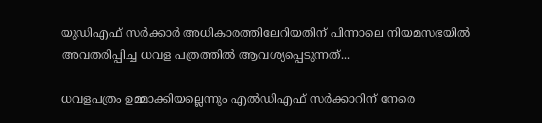യുഡിഎഫ് സര്‍ക്കാര്‍ അധികാരത്തിലേറിയതിന് പിന്നാലെ നിയമസഭയില്‍ അവതരിപ്പിച്ച ധവള പത്രത്തില്‍ ആവശ്യപ്പെടുന്നത്...

ധവളപത്രം ഉമ്മാക്കിയല്ലെന്നും എൽഡിഎഫ് സർക്കാറിന് നേരെ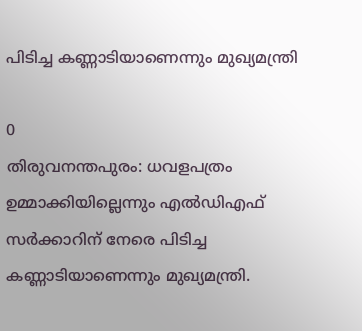പിടിച്ച കണ്ണാടിയാണെന്നും മുഖ്യമന്ത്രി

0
തിരുവനന്തപുരം: ധവളപത്രം ഉമ്മാക്കിയില്ലെന്നും എൽഡിഎഫ് സർക്കാറിന് നേരെ പിടിച്ച കണ്ണാടിയാണെന്നും മുഖ്യമന്ത്രി.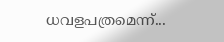ധവളപത്രമെന്ന്...